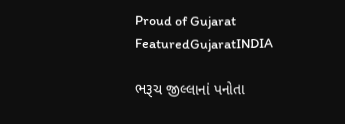Proud of Gujarat
FeaturedGujaratINDIA

ભરૂચ જીલ્લાનાં પનોતા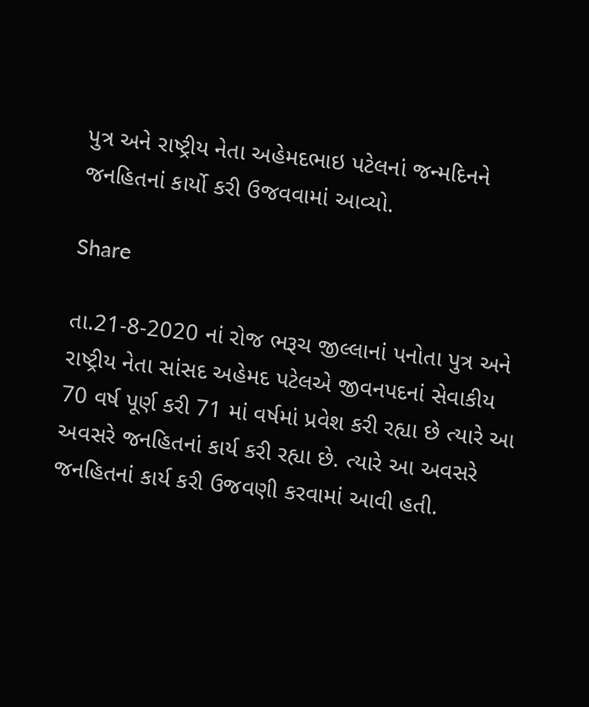પુત્ર અને રાષ્ટ્રીય નેતા અહેમદભાઇ પટેલનાં જન્મદિનને જનહિતનાં કાર્યો કરી ઉજવવામાં આવ્યો.

Share

તા.21-8-2020 નાં રોજ ભરૂચ જીલ્લાનાં પનોતા પુત્ર અને રાષ્ટ્રીય નેતા સાંસદ અહેમદ પટેલએ જીવનપદનાં સેવાકીય 70 વર્ષ પૂર્ણ કરી 71 માં વર્ષમાં પ્રવેશ કરી રહ્યા છે ત્યારે આ અવસરે જનહિતનાં કાર્ય કરી રહ્યા છે. ત્યારે આ અવસરે જનહિતનાં કાર્ય કરી ઉજવણી કરવામાં આવી હતી.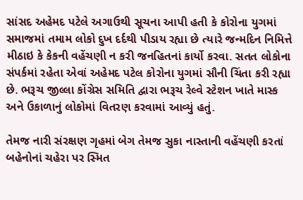સાંસદ અહેમદ પટેલે અગાઉથી સૂચના આપી હતી કે કોરોના યુગમાં સમાજમાં તમામ લોકો દુખ દર્દથી પીડાય રહ્યા છે ત્યારે જન્મદિન નિમિત્તે મીઠાઇ કે કેકની વહેંચણી ન કરી જનહિતનાં કાર્યો કરવા. સતત લોકોના સંપર્કમાં રહેતા એવાં અહેમદ પટેલ કોરોના યુગમાં સૌની ચિંતા કરી રહ્યા છે. ભરૂચ જીલ્લા કોંગ્રેસ સમિતિ દ્વારા ભરૂચ રેલ્વે સ્ટેશન ખાતે માસ્ક અને ઉકાળાનું લોકોમાં વિતરણ કરવામાં આવ્યું હતું.

તેમજ નારી સંરક્ષણ ગૃહમાં બેગ તેમજ સુકા નાસ્તાની વહેંચણી કરતાં બહેનોનાં ચહેરા પર સ્મિત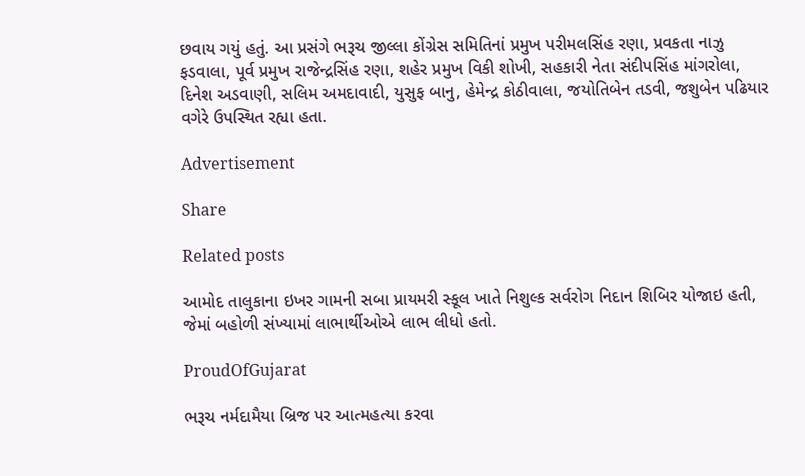છવાય ગયું હતું. આ પ્રસંગે ભરૂચ જીલ્લા કોંગ્રેસ સમિતિનાં પ્રમુખ પરીમલસિંહ રણા, પ્રવકતા નાઝુ ફડવાલા, પૂર્વ પ્રમુખ રાજેન્દ્રસિંહ રણા, શહેર પ્રમુખ વિકી શોખી, સહકારી નેતા સંદીપસિંહ માંગરોલા, દિનેશ અડવાણી, સલિમ અમદાવાદી, યુસુફ બાનુ, હેમેન્દ્ર કોઠીવાલા, જયોતિબેન તડવી, જશુબેન પઢિયાર વગેરે ઉપસ્થિત રહ્યા હતા.

Advertisement

Share

Related posts

આમોદ તાલુકાના ઇખર ગામની સબા પ્રાયમરી સ્કૂલ ખાતે નિશુલ્ક સર્વરોગ નિદાન શિબિર યોજાઇ હતી, જેમાં બહોળી સંખ્યામાં લાભાર્થીઓએ લાભ લીધો હતો.

ProudOfGujarat

ભરૂચ નર્મદામૈયા બ્રિજ પર આત્મહત્યા કરવા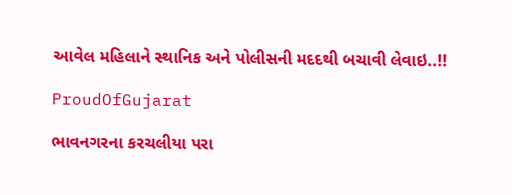આવેલ મહિલાને સ્થાનિક અને પોલીસની મદદથી બચાવી લેવાઇ..!!

ProudOfGujarat

ભાવનગરના કરચલીયા પરા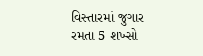વિસ્તારમાં જુગાર રમતા 5 શખ્સો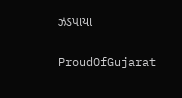ઝડપાયા

ProudOfGujarat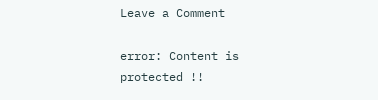Leave a Comment

error: Content is protected !!